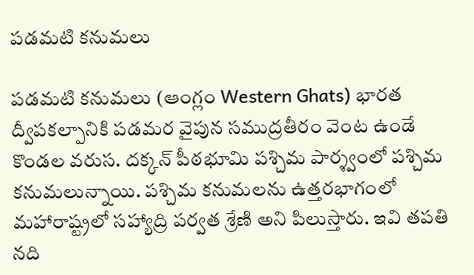పడమటి కనుమలు

పడమటి కనుమలు (ఆంగ్లం Western Ghats) భారత ద్వీపకల్పానికి పడమర వైపున సముద్రతీరం వెంట ఉండే కొండల వరుస. దక్కన్ పీఠభూమి పశ్చిమ పార్శ్వంలో పశ్చిమ కనుమలున్నాయి. పశ్చిమ కనుమలను ఉత్తరభాగంలో మహారాష్ట్రలో సహ్యాద్రి పర్వత శ్రేణి అని పిలుస్తారు. ఇవి తపతి నది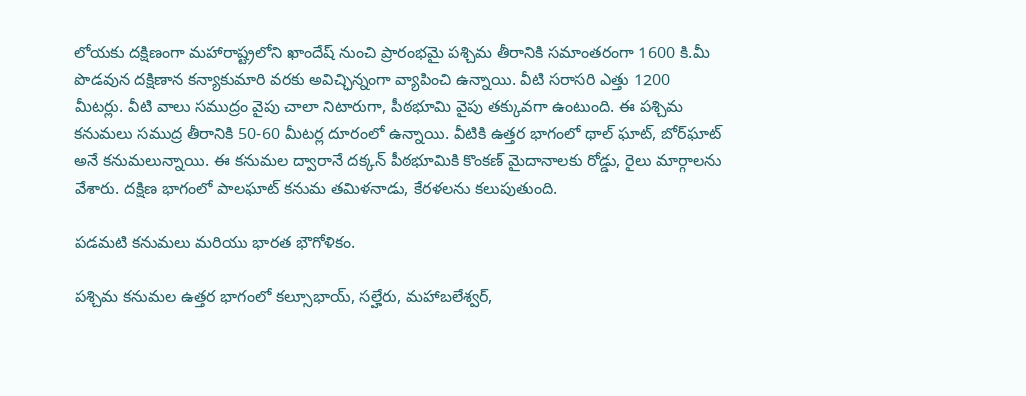లోయకు దక్షిణంగా మహారాష్ట్రలోని ఖాందేష్ నుంచి ప్రారంభమై పశ్చిమ తీరానికి సమాంతరంగా 1600 కి.మీ పొడవున దక్షిణాన కన్యాకుమారి వరకు అవిచ్ఛిన్నంగా వ్యాపించి ఉన్నాయి. వీటి సరాసరి ఎత్తు 1200 మీటర్లు. వీటి వాలు సముద్రం వైపు చాలా నిటారుగా, పీఠభూమి వైపు తక్కువగా ఉంటుంది. ఈ పశ్చిమ కనుమలు సముద్ర తీరానికి 50-60 మీటర్ల దూరంలో ఉన్నాయి. వీటికి ఉత్తర భాగంలో థాల్ ఘాట్, బోర్‌ఘాట్ అనే కనుమలున్నాయి. ఈ కనుమల ద్వారానే దక్కన్ పీఠభూమికి కొంకణ్ మైదానాలకు రోడ్డు, రైలు మార్గాలను వేశారు. దక్షిణ భాగంలో పాలఘాట్ కనుమ తమిళనాడు, కేరళలను కలుపుతుంది.

పడమటి కనుమలు మరియు భారత భౌగోళికం.

పశ్చిమ కనుమల ఉత్తర భాగంలో కల్సూభాయ్, సల్హేరు, మహాబలేశ్వర్,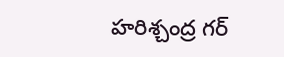హరిశ్చంద్ర గర్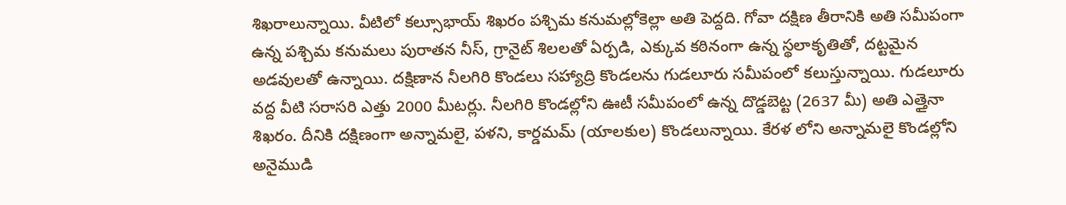శిఖరాలున్నాయి. వీటిలో కల్సూభాయ్ శిఖరం పశ్చిమ కనుమల్లోకెల్లా అతి పెద్దది. గోవా దక్షిణ తీరానికి అతి సమీపంగా ఉన్న పశ్చిమ కనుమలు పురాతన నీస్, గ్రానైట్ శిలలతో ఏర్పడి, ఎక్కువ కఠినంగా ఉన్న స్థలాకృతితో, దట్టమైన అడవులతో ఉన్నాయి. దక్షిణాన నీలగిరి కొండలు సహ్యాద్రి కొండలను గుడలూరు సమీపంలో కలుస్తున్నాయి. గుడలూరు వద్ద వీటి సరాసరి ఎత్తు 2000 మీటర్లు. నీలగిరి కొండల్లోని ఊటీ సమీపంలో ఉన్న దొడ్డబెట్ట (2637 మీ) అతి ఎత్తైనా శిఖరం. దీనికి దక్షిణంగా అన్నామలై, పళని, కార్డమమ్ (యాలకుల) కొండలున్నాయి. కేరళ లోని అన్నామలై కొండల్లోని అనైముడి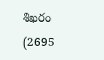శిఖరం (2695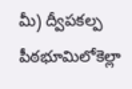మీ) ద్వీపకల్ప పీఠభూమిలోకెల్లా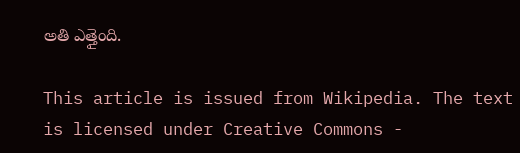అతి ఎత్తైంది.

This article is issued from Wikipedia. The text is licensed under Creative Commons -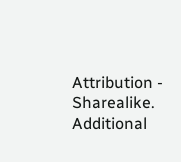Attribution - Sharealike. Additional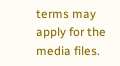terms may apply for the media files.